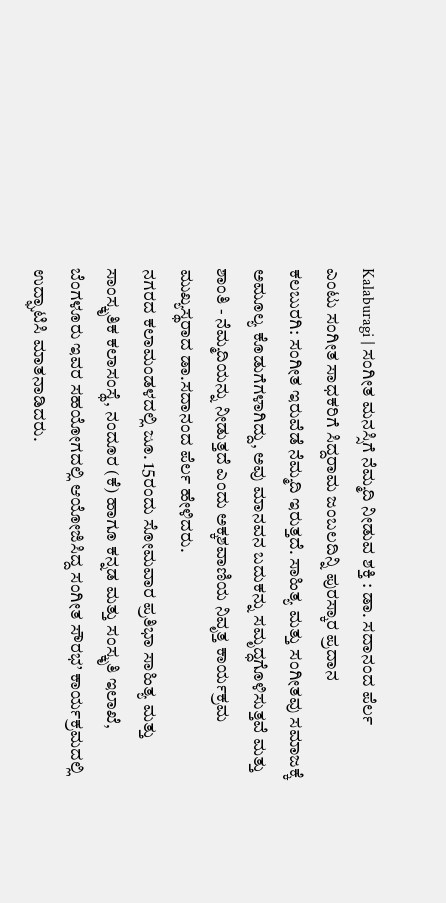Kalaburagi | ಸಂಗೀತ ಮನಸ್ಸಿಗೆ ನೆಮ್ಮದಿ ನೀಡುವ ಶಕ್ತಿ : ಡಾ. ಸದಾನಂದ ಪೆರ್ಲ
ಎಂಟು ಸಂಗೀತ ಸಾಧಕರಿಗೆ ಸಿದ್ದರಾಮ ಜಂಬಲದಿನ್ನಿ ಪುರಸ್ಕಾರ ಪ್ರದಾನ
ಕಲಬುರಗಿ: ಸಂಗೀತ ಇರುವೆಡೆ ನೆಮ್ಮದಿ ಇರುತ್ತದೆ. ಸಾಹಿತ್ಯ ಮತ್ತು ಸಂಗೀತವು ಸಮಾಜಕ್ಕೆ ಅಮೂಲ್ಯ ಕೊಡುಗೆಗಳಾಗಿದ್ದು, ಅವು ಮಾನವನ ಬದುಕನ್ನು ಸಮೃದ್ಧಗೊಳಿಸುತ್ತವೆ ಮತ್ತು ಶಾಂತಿ - ನೆಮ್ಮದಿಯನ್ನು ನೀಡುತ್ತದೆ ಎಂದು ಅಕ್ಕಶವಾಣಿಯ ನಿವೃತ್ತ ಕಾರ್ಯಕ್ರಮ ಮುಖ್ಯಸ್ಥರಾದ ಡಾ.ಸದಾನಂದ ಪೆರ್ಲ ಹೇಳಿದರು.
ನಗರದ ಕಲಾಮಂಡಳದಲ್ಲಿ ಜೂ. 15ರಂದು ಸೋಮವಾರ ಪ್ರತಿಭಾ ಸಾಹಿತ್ಯ ಮತ್ತು ಸಾಂಸ್ಕೃತಿಕ ಕಲಾಸಂಸ್ಥೆ, ನಂದೂರ (ಕೆ) ಹಾಗೂ ಕನ್ನಡ ಮತ್ತು ಸಂಸ್ಕೃತಿ ಇಲಾಖೆ, ಬೆಂಗಳೂರು ಇವರ ಸಹಯೋಗದಲ್ಲಿ ಆಯೋಜಿಸಿದ್ದ ಸಂಗೀತ ಸೌರಭ’ ಕಾರ್ಯಕ್ರಮದಲ್ಲಿ ಉದ್ಘಾಟಿಸಿ ಮಾತನಾಡಿದರು.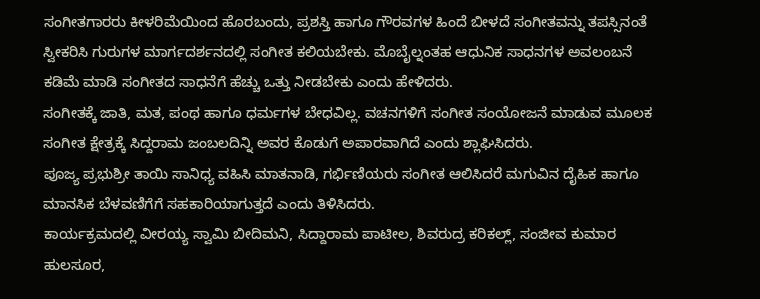ಸಂಗೀತಗಾರರು ಕೀಳರಿಮೆಯಿಂದ ಹೊರಬಂದು, ಪ್ರಶಸ್ತಿ ಹಾಗೂ ಗೌರವಗಳ ಹಿಂದೆ ಬೀಳದೆ ಸಂಗೀತವನ್ನು ತಪಸ್ಸಿನಂತೆ ಸ್ವೀಕರಿಸಿ ಗುರುಗಳ ಮಾರ್ಗದರ್ಶನದಲ್ಲಿ ಸಂಗೀತ ಕಲಿಯಬೇಕು. ಮೊಬೈಲ್ನಂತಹ ಆಧುನಿಕ ಸಾಧನಗಳ ಅವಲಂಬನೆ ಕಡಿಮೆ ಮಾಡಿ ಸಂಗೀತದ ಸಾಧನೆಗೆ ಹೆಚ್ಚು ಒತ್ತು ನೀಡಬೇಕು ಎಂದು ಹೇಳಿದರು.
ಸಂಗೀತಕ್ಕೆ ಜಾತಿ, ಮತ, ಪಂಥ ಹಾಗೂ ಧರ್ಮಗಳ ಬೇಧವಿಲ್ಲ. ವಚನಗಳಿಗೆ ಸಂಗೀತ ಸಂಯೋಜನೆ ಮಾಡುವ ಮೂಲಕ ಸಂಗೀತ ಕ್ಷೇತ್ರಕ್ಕೆ ಸಿದ್ದರಾಮ ಜಂಬಲದಿನ್ನಿ ಅವರ ಕೊಡುಗೆ ಅಪಾರವಾಗಿದೆ ಎಂದು ಶ್ಲಾಘಿಸಿದರು.
ಪೂಜ್ಯ ಪ್ರಭುಶ್ರೀ ತಾಯಿ ಸಾನಿಧ್ಯ ವಹಿಸಿ ಮಾತನಾಡಿ, ಗರ್ಭಿಣಿಯರು ಸಂಗೀತ ಆಲಿಸಿದರೆ ಮಗುವಿನ ದೈಹಿಕ ಹಾಗೂ ಮಾನಸಿಕ ಬೆಳವಣಿಗೆಗೆ ಸಹಕಾರಿಯಾಗುತ್ತದೆ ಎಂದು ತಿಳಿಸಿದರು.
ಕಾರ್ಯಕ್ರಮದಲ್ಲಿ ವೀರಯ್ಯ ಸ್ವಾಮಿ ಬೀದಿಮನಿ, ಸಿದ್ದಾರಾಮ ಪಾಟೀಲ, ಶಿವರುದ್ರ ಕರಿಕಲ್ಲ್, ಸಂಜೀವ ಕುಮಾರ ಹುಲಸೂರ,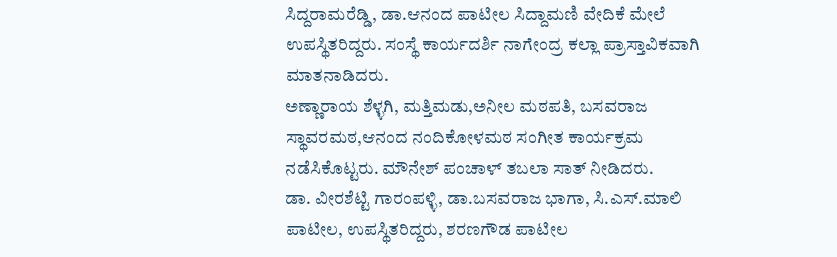ಸಿದ್ದರಾಮರೆಡ್ಡಿ, ಡಾ.ಆನಂದ ಪಾಟೀಲ ಸಿದ್ದಾಮಣಿ ವೇದಿಕೆ ಮೇಲೆ ಉಪಸ್ಥಿತರಿದ್ದರು. ಸಂಸ್ಥೆ ಕಾರ್ಯದರ್ಶಿ ನಾಗೇಂದ್ರ ಕಲ್ಲಾ ಪ್ರಾಸ್ತಾವಿಕವಾಗಿ ಮಾತನಾಡಿದರು.
ಅಣ್ಣಾರಾಯ ಶೆಳ್ಳಗಿ, ಮತ್ತಿಮಡು,ಅನೀಲ ಮಠಪತಿ, ಬಸವರಾಜ ಸ್ಥಾವರಮಠ,ಆನಂದ ನಂದಿಕೋಳಮಠ ಸಂಗೀತ ಕಾರ್ಯಕ್ರಮ ನಡೆಸಿಕೊಟ್ಟರು. ಮೌನೇಶ್ ಪಂಚಾಳ್ ತಬಲಾ ಸಾತ್ ನೀಡಿದರು.
ಡಾ. ವೀರಶೆಟ್ಟಿ ಗಾರಂಪಳ್ಳಿ, ಡಾ.ಬಸವರಾಜ ಭಾಗಾ, ಸಿ.ಎಸ್.ಮಾಲಿ ಪಾಟೀಲ, ಉಪಸ್ಥಿತರಿದ್ದರು, ಶರಣಗೌಡ ಪಾಟೀಲ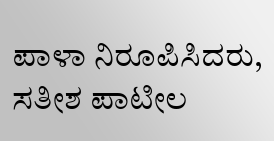ಪಾಳಾ ನಿರೂಪಿಸಿದರು, ಸತೀಶ ಪಾಟೀಲ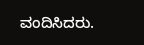ವಂದಿಸಿದರು.